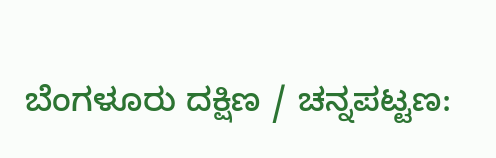ಬೆಂಗಳೂರು ದಕ್ಷಿಣ / ಚನ್ನಪಟ್ಟಣ: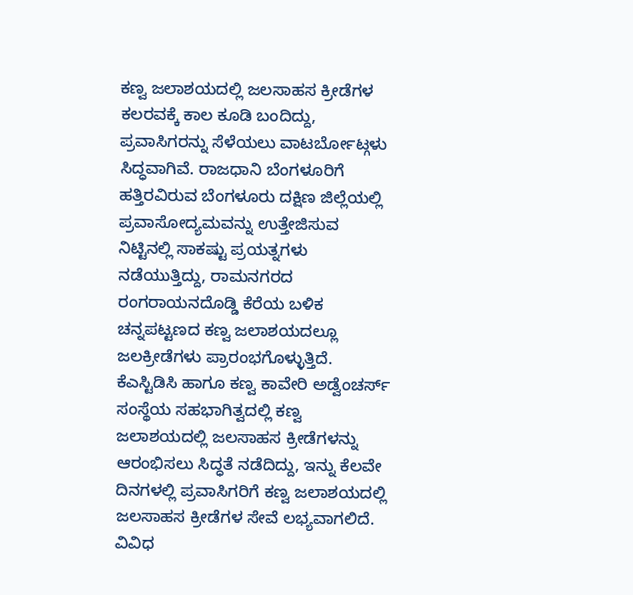ಕಣ್ವ ಜಲಾಶಯದಲ್ಲಿ ಜಲಸಾಹಸ ಕ್ರೀಡೆಗಳ ಕಲರವಕ್ಕೆ ಕಾಲ ಕೂಡಿ ಬಂದಿದ್ದು, ಪ್ರವಾಸಿಗರನ್ನು ಸೆಳೆಯಲು ವಾಟರ್ಬೋಟ್ಗಳು ಸಿದ್ಧವಾಗಿವೆ. ರಾಜಧಾನಿ ಬೆಂಗಳೂರಿಗೆ ಹತ್ತಿರವಿರುವ ಬೆಂಗಳೂರು ದಕ್ಷಿಣ ಜಿಲ್ಲೆಯಲ್ಲಿ ಪ್ರವಾಸೋದ್ಯಮವನ್ನು ಉತ್ತೇಜಿಸುವ ನಿಟ್ಟಿನಲ್ಲಿ ಸಾಕಷ್ಟು ಪ್ರಯತ್ನಗಳು ನಡೆಯುತ್ತಿದ್ದು, ರಾಮನಗರದ ರಂಗರಾಯನದೊಡ್ಡಿ ಕೆರೆಯ ಬಳಿಕ ಚನ್ನಪಟ್ಟಣದ ಕಣ್ವ ಜಲಾಶಯದಲ್ಲೂ ಜಲಕ್ರೀಡೆಗಳು ಪ್ರಾರಂಭಗೊಳ್ಳುತ್ತಿದೆ.
ಕೆಎಸ್ಟಿಡಿಸಿ ಹಾಗೂ ಕಣ್ವ ಕಾವೇರಿ ಅಡ್ವೆಂಚರ್ಸ್ ಸಂಸ್ಥೆಯ ಸಹಭಾಗಿತ್ವದಲ್ಲಿ ಕಣ್ವ ಜಲಾಶಯದಲ್ಲಿ ಜಲಸಾಹಸ ಕ್ರೀಡೆಗಳನ್ನು ಆರಂಭಿಸಲು ಸಿದ್ಧತೆ ನಡೆದಿದ್ದು, ಇನ್ನು ಕೆಲವೇ ದಿನಗಳಲ್ಲಿ ಪ್ರವಾಸಿಗರಿಗೆ ಕಣ್ವ ಜಲಾಶಯದಲ್ಲಿ ಜಲಸಾಹಸ ಕ್ರೀಡೆಗಳ ಸೇವೆ ಲಭ್ಯವಾಗಲಿದೆ.
ವಿವಿಧ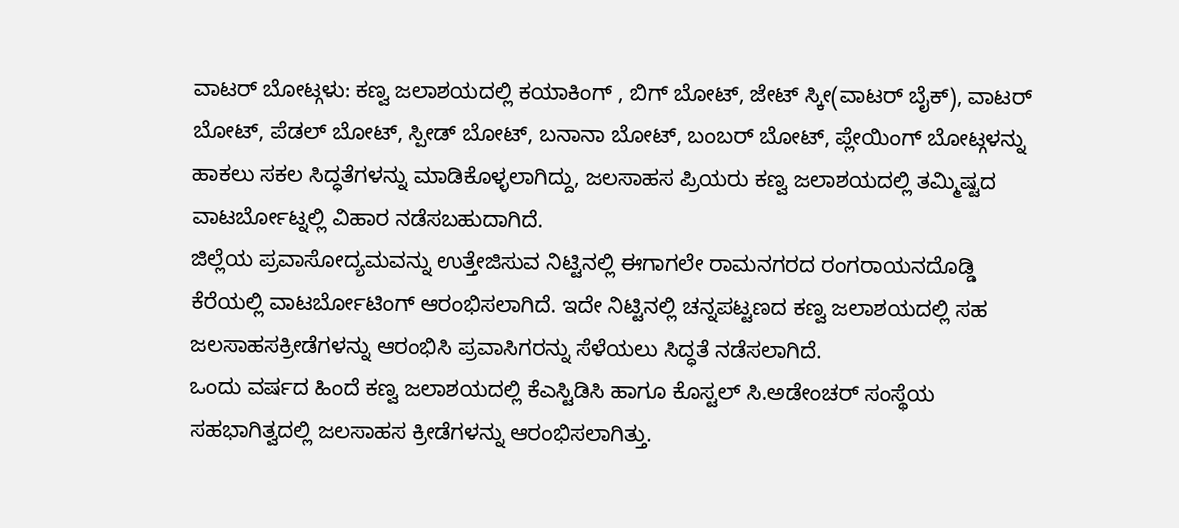ವಾಟರ್ ಬೋಟ್ಗಳು: ಕಣ್ವ ಜಲಾಶಯದಲ್ಲಿ ಕಯಾಕಿಂಗ್ , ಬಿಗ್ ಬೋಟ್, ಜೇಟ್ ಸ್ಕೀ(ವಾಟರ್ ಬೈಕ್), ವಾಟರ್ ಬೋಟ್, ಪೆಡಲ್ ಬೋಟ್, ಸ್ಪೀಡ್ ಬೋಟ್, ಬನಾನಾ ಬೋಟ್, ಬಂಬರ್ ಬೋಟ್, ಪ್ಲೇಯಿಂಗ್ ಬೋಟ್ಗಳನ್ನು ಹಾಕಲು ಸಕಲ ಸಿದ್ಧತೆಗಳನ್ನು ಮಾಡಿಕೊಳ್ಳಲಾಗಿದ್ದು, ಜಲಸಾಹಸ ಪ್ರಿಯರು ಕಣ್ವ ಜಲಾಶಯದಲ್ಲಿ ತಮ್ಮಿಷ್ಟದ ವಾಟರ್ಬೋಟ್ನಲ್ಲಿ ವಿಹಾರ ನಡೆಸಬಹುದಾಗಿದೆ.
ಜಿಲ್ಲೆಯ ಪ್ರವಾಸೋದ್ಯಮವನ್ನು ಉತ್ತೇಜಿಸುವ ನಿಟ್ಟಿನಲ್ಲಿ ಈಗಾಗಲೇ ರಾಮನಗರದ ರಂಗರಾಯನದೊಡ್ಡಿ ಕೆರೆಯಲ್ಲಿ ವಾಟರ್ಬೋಟಿಂಗ್ ಆರಂಭಿಸಲಾಗಿದೆ. ಇದೇ ನಿಟ್ಟಿನಲ್ಲಿ ಚನ್ನಪಟ್ಟಣದ ಕಣ್ವ ಜಲಾಶಯದಲ್ಲಿ ಸಹ ಜಲಸಾಹಸಕ್ರೀಡೆಗಳನ್ನು ಆರಂಭಿಸಿ ಪ್ರವಾಸಿಗರನ್ನು ಸೆಳೆಯಲು ಸಿದ್ಧತೆ ನಡೆಸಲಾಗಿದೆ.
ಒಂದು ವರ್ಷದ ಹಿಂದೆ ಕಣ್ವ ಜಲಾಶಯದಲ್ಲಿ ಕೆಎಸ್ಟಿಡಿಸಿ ಹಾಗೂ ಕೊಸ್ಟಲ್ ಸಿ.ಅಡೇಂಚರ್ ಸಂಸ್ಥೆಯ ಸಹಭಾಗಿತ್ವದಲ್ಲಿ ಜಲಸಾಹಸ ಕ್ರೀಡೆಗಳನ್ನು ಆರಂಭಿಸಲಾಗಿತ್ತು.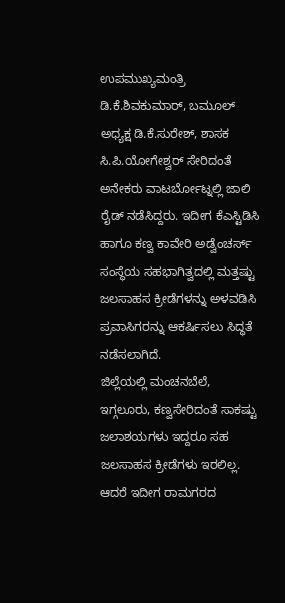ಉಪಮುಖ್ಯಮಂತ್ರಿ ಡಿ.ಕೆ.ಶಿವಕುಮಾರ್, ಬಮೂಲ್ ಅಧ್ಯಕ್ಷ ಡಿ.ಕೆ.ಸುರೇಶ್, ಶಾಸಕ ಸಿ.ಪಿ.ಯೋಗೇಶ್ವರ್ ಸೇರಿದಂತೆ ಅನೇಕರು ವಾಟರ್ಬೋಟ್ನಲ್ಲಿ ಜಾಲಿ ರೈಡ್ ನಡೆಸಿದ್ದರು. ಇದೀಗ ಕೆಎಸ್ಟಿಡಿಸಿ ಹಾಗೂ ಕಣ್ವ ಕಾವೇರಿ ಅಡ್ವೆಂಚರ್ಸ್ ಸಂಸ್ಥೆಯ ಸಹಭಾಗಿತ್ವದಲ್ಲಿ ಮತ್ತಷ್ಟು ಜಲಸಾಹಸ ಕ್ರೀಡೆಗಳನ್ನು ಅಳವಡಿಸಿ ಪ್ರವಾಸಿಗರನ್ನು ಆಕರ್ಷಿಸಲು ಸಿದ್ಧತೆ ನಡೆಸಲಾಗಿದೆ.
ಜಿಲ್ಲೆಯಲ್ಲಿ ಮಂಚನಬೆಲೆ, ಇಗ್ಗಲೂರು, ಕಣ್ವಸೇರಿದಂತೆ ಸಾಕಷ್ಟು ಜಲಾಶಯಗಳು ಇದ್ದರೂ ಸಹ ಜಲಸಾಹಸ ಕ್ರೀಡೆಗಳು ಇರಲಿಲ್ಲ. ಆದರೆ ಇದೀಗ ರಾಮಗರದ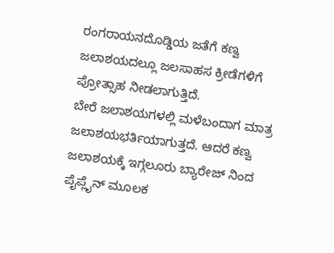ರಂಗರಾಯನದೊಡ್ಡಿಯ ಜತೆಗೆ ಕಣ್ವ ಜಲಾಶಯದಲ್ಲೂ ಜಲಸಾಹಸ ಕ್ರೀಡೆಗಳಿಗೆ ಪ್ರೋತ್ಸಾಹ ನೀಡಲಾಗುತ್ತಿದೆ.
ಬೇರೆ ಜಲಾಶಯಗಳಲ್ಲಿ ಮಳೆಬಂದಾಗ ಮಾತ್ರ ಜಲಾಶಯಭರ್ತಿಯಾಗುತ್ತದೆ. ಆದರೆ ಕಣ್ವ ಜಲಾಶಯಕ್ಕೆ ಇಗ್ಗಲೂರು ಬ್ಯಾರೇಜ್ ನಿಂದ ಪೈಪ್ಲೈನ್ ಮೂಲಕ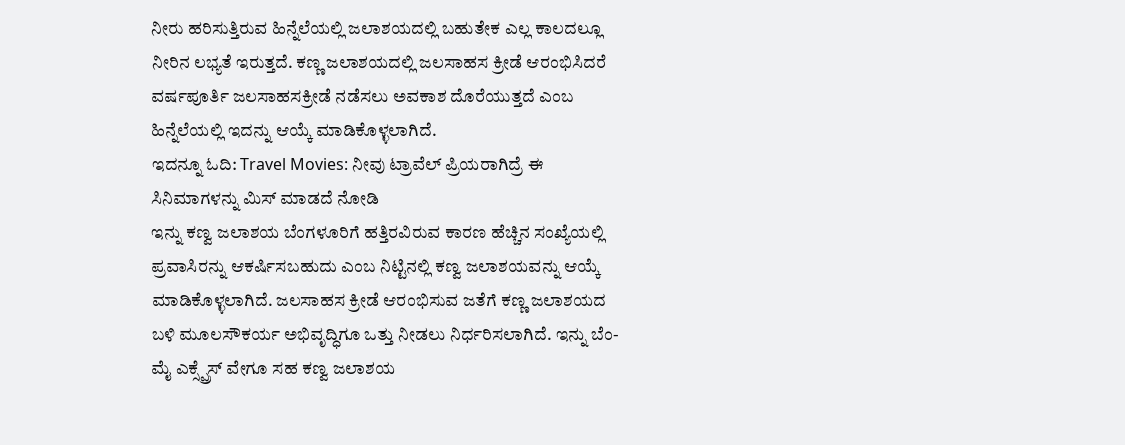ನೀರು ಹರಿಸುತ್ತಿರುವ ಹಿನ್ನೆಲೆಯಲ್ಲಿ ಜಲಾಶಯದಲ್ಲಿ ಬಹುತೇಕ ಎಲ್ಲ ಕಾಲದಲ್ಲೂ ನೀರಿನ ಲಭ್ಯತೆ ಇರುತ್ತದೆ. ಕಣ್ಣ ಜಲಾಶಯದಲ್ಲಿ ಜಲಸಾಹಸ ಕ್ರೀಡೆ ಆರಂಭಿಸಿದರೆ ವರ್ಷಪೂರ್ತಿ ಜಲಸಾಹಸಕ್ರೀಡೆ ನಡೆಸಲು ಅವಕಾಶ ದೊರೆಯುತ್ತದೆ ಎಂಬ ಹಿನ್ನೆಲೆಯಲ್ಲಿ ಇದನ್ನು ಆಯ್ಕೆ ಮಾಡಿಕೊಳ್ಳಲಾಗಿದೆ.
ಇದನ್ನೂ ಓದಿ: Travel Movies: ನೀವು ಟ್ರಾವೆಲ್ ಪ್ರಿಯರಾಗಿದ್ರೆ ಈ ಸಿನಿಮಾಗಳನ್ನು ಮಿಸ್ ಮಾಡದೆ ನೋಡಿ
ಇನ್ನು ಕಣ್ವ ಜಲಾಶಯ ಬೆಂಗಳೂರಿಗೆ ಹತ್ತಿರವಿರುವ ಕಾರಣ ಹೆಚ್ಚಿನ ಸಂಖ್ಯೆಯಲ್ಲಿ ಪ್ರವಾಸಿರನ್ನು ಆಕರ್ಷಿಸಬಹುದು ಎಂಬ ನಿಟ್ಟಿನಲ್ಲಿ ಕಣ್ವ ಜಲಾಶಯವನ್ನು ಆಯ್ಕೆ ಮಾಡಿಕೊಳ್ಳಲಾಗಿದೆ. ಜಲಸಾಹಸ ಕ್ರೀಡೆ ಆರಂಭಿಸುವ ಜತೆಗೆ ಕಣ್ಣ ಜಲಾಶಯದ ಬಳಿ ಮೂಲಸೌಕರ್ಯ ಅಭಿವೃದ್ಧಿಗೂ ಒತ್ತು ನೀಡಲು ನಿರ್ಧರಿಸಲಾಗಿದೆ. ಇನ್ನು ಬೆಂ-ಮೈ ಎಕ್ಸ್ಪ್ರೆಸ್ ವೇಗೂ ಸಹ ಕಣ್ವ ಜಲಾಶಯ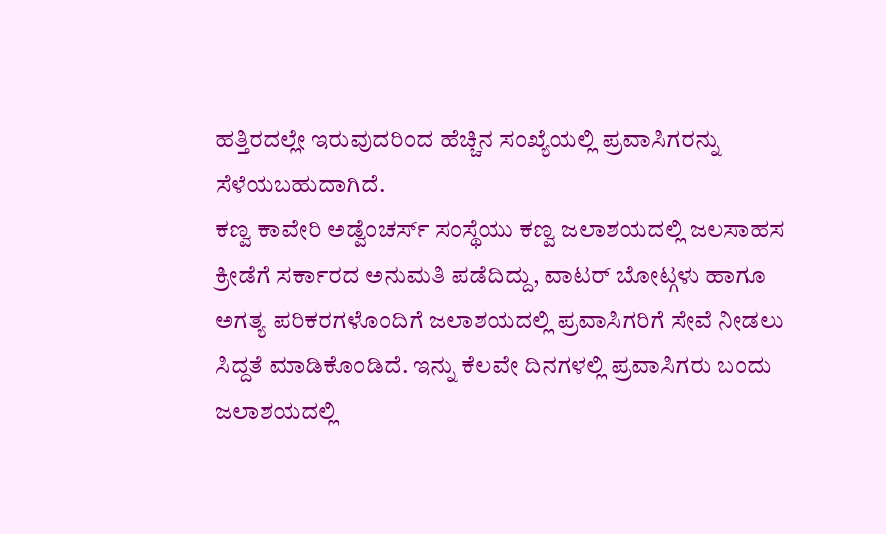ಹತ್ತಿರದಲ್ಲೇ ಇರುವುದರಿಂದ ಹೆಚ್ಚಿನ ಸಂಖ್ಯೆಯಲ್ಲಿ ಪ್ರವಾಸಿಗರನ್ನು ಸೆಳೆಯಬಹುದಾಗಿದೆ.
ಕಣ್ವ ಕಾವೇರಿ ಅಡ್ವೆಂಚರ್ಸ್ ಸಂಸ್ಥೆಯು ಕಣ್ವ ಜಲಾಶಯದಲ್ಲಿ ಜಲಸಾಹಸ ಕ್ರೀಡೆಗೆ ಸರ್ಕಾರದ ಅನುಮತಿ ಪಡೆದಿದ್ದು, ವಾಟರ್ ಬೋಟ್ಗಳು ಹಾಗೂ ಅಗತ್ಯ ಪರಿಕರಗಳೊಂದಿಗೆ ಜಲಾಶಯದಲ್ಲಿ ಪ್ರವಾಸಿಗರಿಗೆ ಸೇವೆ ನೀಡಲು ಸಿದ್ದತೆ ಮಾಡಿಕೊಂಡಿದೆ. ಇನ್ನು ಕೆಲವೇ ದಿನಗಳಲ್ಲಿ ಪ್ರವಾಸಿಗರು ಬಂದು ಜಲಾಶಯದಲ್ಲಿ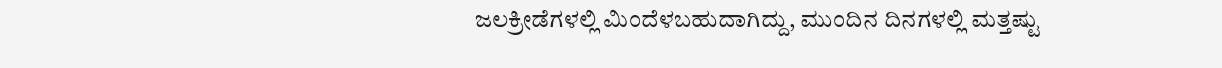ಜಲಕ್ರೀಡೆಗಳಲ್ಲಿ ಮಿಂದೆಳಬಹುದಾಗಿದ್ದು, ಮುಂದಿನ ದಿನಗಳಲ್ಲಿ ಮತ್ತಷ್ಟು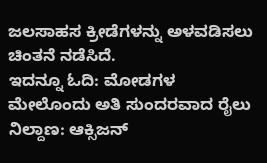ಜಲಸಾಹಸ ಕ್ರೀಡೆಗಳನ್ನು ಅಳವಡಿಸಲು ಚಿಂತನೆ ನಡೆಸಿದೆ.
ಇದನ್ನೂ ಓದಿ: ಮೋಡಗಳ ಮೇಲೊಂದು ಅತಿ ಸುಂದರವಾದ ರೈಲು ನಿಲ್ದಾಣ: ಆಕ್ಸಿಜನ್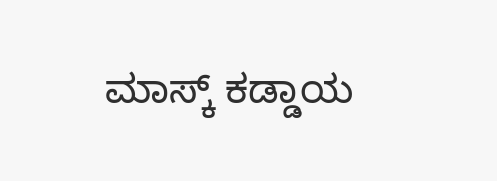ಮಾಸ್ಕ್ ಕಡ್ಡಾಯ